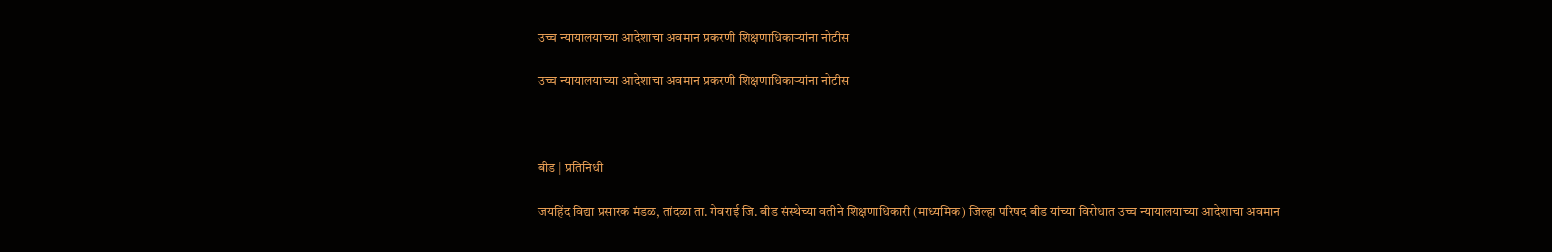उच्च न्यायालयाच्या आदेशाचा अवमान प्रकरणी शिक्षणाधिकाऱ्यांना नोटीस

उच्च न्यायालयाच्या आदेशाचा अवमान प्रकरणी शिक्षणाधिकाऱ्यांना नोटीस



बीड | प्रतिनिधी

जयहिंद विद्या प्रसारक मंडळ, तांदळा ता. गेवराई जि. बीड संस्थेच्या वतीने शिक्षणाधिकारी (माध्यमिक) जिल्हा परिषद बीड यांच्या विरोधात उच्च न्यायालयाच्या आदेशाचा अवमान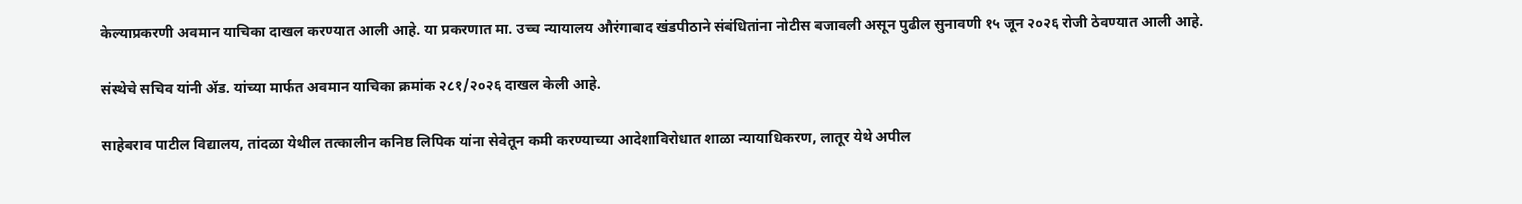केल्याप्रकरणी अवमान याचिका दाखल करण्यात आली आहे. या प्रकरणात मा. उच्च न्यायालय औरंगाबाद खंडपीठाने संबंधितांना नोटीस बजावली असून पुढील सुनावणी १५ जून २०२६ रोजी ठेवण्यात आली आहे.

संस्थेचे सचिव यांनी ॲड. यांच्या मार्फत अवमान याचिका क्रमांक २८१/२०२६ दाखल केली आहे.

साहेबराव पाटील विद्यालय, तांदळा येथील तत्कालीन कनिष्ठ लिपिक यांना सेवेतून कमी करण्याच्या आदेशाविरोधात शाळा न्यायाधिकरण, लातूर येथे अपील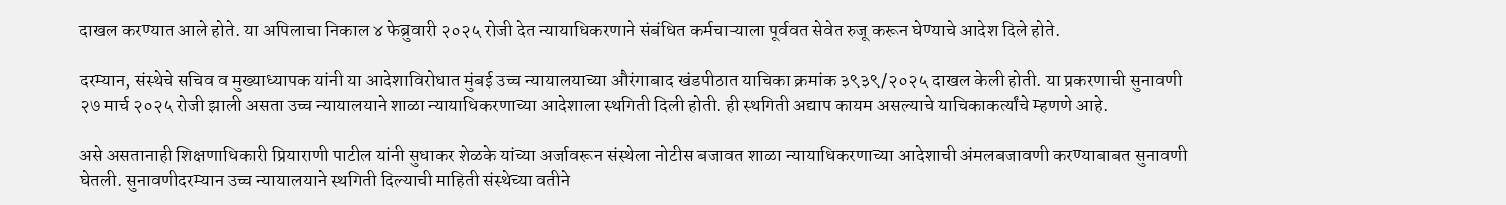दाखल करण्यात आले होते. या अपिलाचा निकाल ४ फेब्रुवारी २०२५ रोजी देत न्यायाधिकरणाने संबंधित कर्मचाऱ्याला पूर्ववत सेवेत रुजू करून घेण्याचे आदेश दिले होते.

दरम्यान, संस्थेचे सचिव व मुख्याध्यापक यांनी या आदेशाविरोधात मुंबई उच्च न्यायालयाच्या औरंगाबाद खंडपीठात याचिका क्रमांक ३९३९/२०२५ दाखल केली होती. या प्रकरणाची सुनावणी २७ मार्च २०२५ रोजी झाली असता उच्च न्यायालयाने शाळा न्यायाधिकरणाच्या आदेशाला स्थगिती दिली होती. ही स्थगिती अद्याप कायम असल्याचे याचिकाकर्त्यांचे म्हणणे आहे.

असे असतानाही शिक्षणाधिकारी प्रियाराणी पाटील यांनी सुधाकर शेळके यांच्या अर्जावरून संस्थेला नोटीस बजावत शाळा न्यायाधिकरणाच्या आदेशाची अंमलबजावणी करण्याबाबत सुनावणी घेतली. सुनावणीदरम्यान उच्च न्यायालयाने स्थगिती दिल्याची माहिती संस्थेच्या वतीने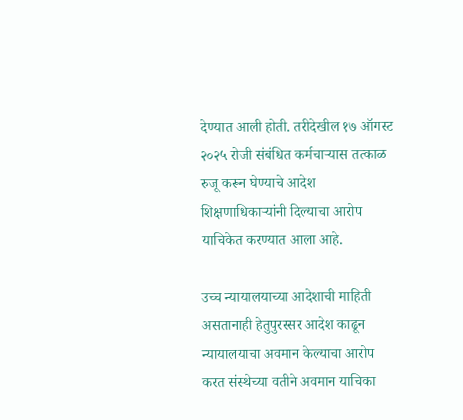देण्यात आली होती. तरीदेखील १७ ऑगस्ट २०२५ रोजी संबंधित कर्मचाऱ्यास तत्काळ रुजू करून घेण्याचे आदेश शिक्षणाधिकाऱ्यांनी दिल्याचा आरोप याचिकेत करण्यात आला आहे.

उच्च न्यायालयाच्या आदेशाची माहिती असतानाही हेतुपुरस्सर आदेश काढून न्यायालयाचा अवमान केल्याचा आरोप करत संस्थेच्या वतीने अवमान याचिका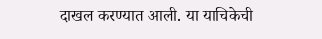दाखल करण्यात आली. या याचिकेची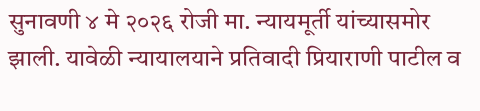सुनावणी ४ मे २०२६ रोजी मा. न्यायमूर्ती यांच्यासमोर झाली. यावेळी न्यायालयाने प्रतिवादी प्रियाराणी पाटील व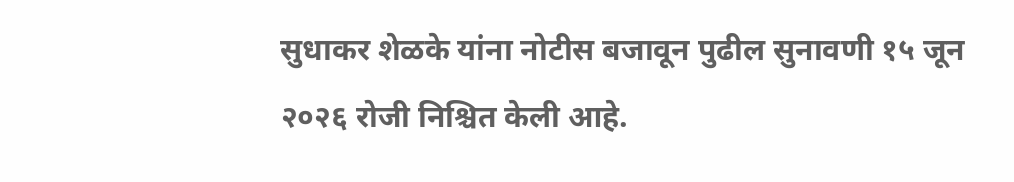सुधाकर शेळके यांना नोटीस बजावून पुढील सुनावणी १५ जून २०२६ रोजी निश्चित केली आहे.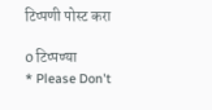टिप्पणी पोस्ट करा

0 टिप्पण्या
* Please Don't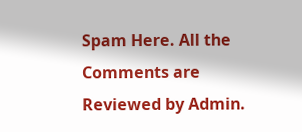Spam Here. All the Comments are Reviewed by Admin.